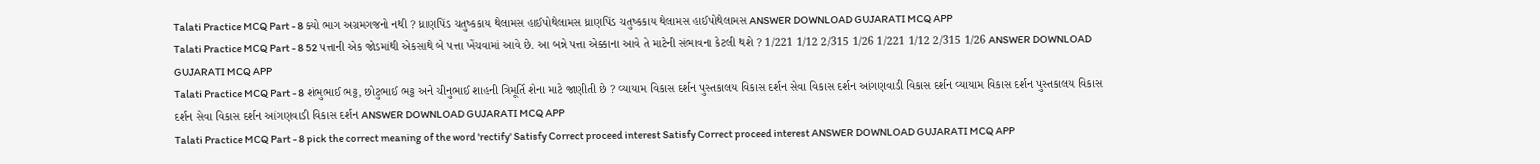Talati Practice MCQ Part - 8 ક્યો ભાગ અગ્રમગજનો નથી ? ધ્રાણપિંડ ચતુષ્કકાય થેલામસ હાઈપોથેલામસ ધ્રાણપિંડ ચતુષ્કકાય થેલામસ હાઈપોથેલામસ ANSWER DOWNLOAD GUJARATI MCQ APP
Talati Practice MCQ Part - 8 52 પત્તાની એક જોડમાંથી એકસાથે બે પત્તા ખેંચવામાં આવે છે. આ બન્ને પત્તા એક્કાના આવે તે માટેની સંભાવના કેટલી થશે ? 1/221 1/12 2/315 1/26 1/221 1/12 2/315 1/26 ANSWER DOWNLOAD GUJARATI MCQ APP
Talati Practice MCQ Part - 8 શંભુભાઈ ભટ્ટ, છોટુભાઈ ભટ્ટ અને ચીનુભાઈ શાહની ત્રિમૂર્તિ શેના માટે જાણીતી છે ? વ્યાયામ વિકાસ દર્શન પુસ્તકાલય વિકાસ દર્શન સેવા વિકાસ દર્શન આંગણવાડી વિકાસ દર્શન વ્યાયામ વિકાસ દર્શન પુસ્તકાલય વિકાસ દર્શન સેવા વિકાસ દર્શન આંગણવાડી વિકાસ દર્શન ANSWER DOWNLOAD GUJARATI MCQ APP
Talati Practice MCQ Part - 8 pick the correct meaning of the word 'rectify' Satisfy Correct proceed interest Satisfy Correct proceed interest ANSWER DOWNLOAD GUJARATI MCQ APP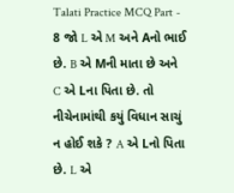Talati Practice MCQ Part - 8 જો L એ M અને Aનો ભાઈ છે. B એ Mની માતા છે અને C એ Lના પિતા છે. તો નીચેનામાંથી કયું વિધાન સાચું ન હોઈ શકે ? A એ Lનો પિતા છે. L એ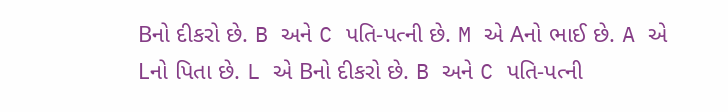Bનો દીકરો છે. B અને C પતિ-પત્ની છે. M એ Aનો ભાઈ છે. A એ Lનો પિતા છે. L એ Bનો દીકરો છે. B અને C પતિ-પત્ની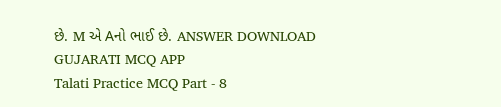છે. M એ Aનો ભાઈ છે. ANSWER DOWNLOAD GUJARATI MCQ APP
Talati Practice MCQ Part - 8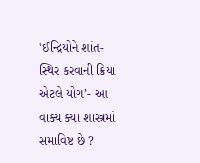'ઈન્દ્રિયોને શાંત-સ્થિર કરવાની ક્રિયા એટલે યોગ’- આ વાક્ય ક્યા શાસ્ત્રમાં સમાવિષ્ટ છે ?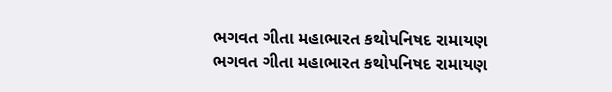ભગવત ગીતા મહાભારત કથોપનિષદ રામાયણ ભગવત ગીતા મહાભારત કથોપનિષદ રામાયણ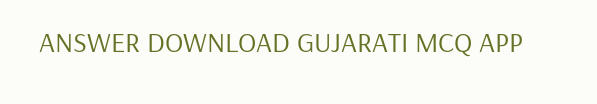ANSWER DOWNLOAD GUJARATI MCQ APP